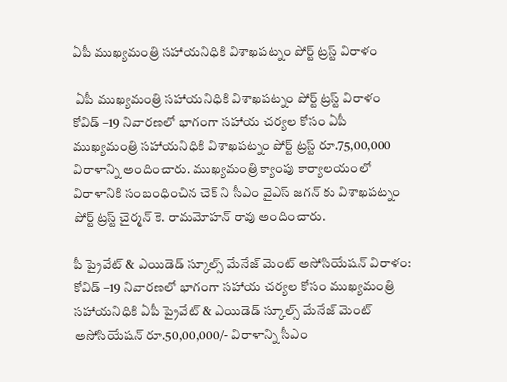ఏపీ ముఖ్యమంత్రి సహాయనిధికి విశాఖపట్నం పోర్ట్ ట్రస్ట్ విరాళం

 ఏపీ ముఖ్యమంత్రి సహాయనిధికి విశాఖపట్నం పోర్ట్ ట్రస్ట్ విరాళం
కోవిడ్‌ –19 నివారణలో భాగంగా సహాయ చర్యల కోసం ఏపీ ముఖ్యమంత్రి సహాయనిధికి విశాఖపట్నం పోర్ట్ ట్రస్ట్ రూ.75,00,000 విరాళాన్ని అందించారు. ముఖ్యమంత్రి క్యాంపు కార్యాలయంలో విరాళానికి సంబంధించిన చెక్ ని సీఎం వైఎస్ జగన్‌ కు విశాఖపట్నం పోర్ట్ ట్రస్ట్ చైర్మన్ కె. రామమోహన్ రావు అందించారు.

పీ ప్రైవేట్ & ఎయిడెడ్ స్కూల్స్ మేనేజ్ మెంట్ అసోసియేషన్ విరాళం:
కోవిడ్‌ –19 నివారణలో భాగంగా సహాయ చర్యల కోసం ముఖ్యమంత్రి సహాయనిధికి ఏపీ ప్రైవేట్ & ఎయిడెడ్ స్కూల్స్ మేనేజ్ మెంట్ అసోసియేషన్ రూ.50,00,000/- విరాళాన్ని సీఎం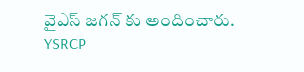వైఎస్ జగన్‌ కు అందించారు.
YSRCP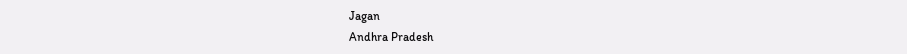Jagan
Andhra Pradesh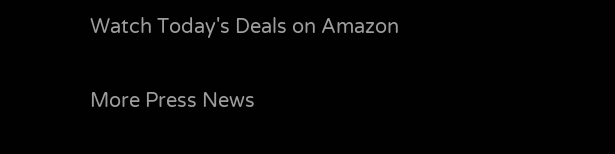Watch Today's Deals on Amazon

More Press News